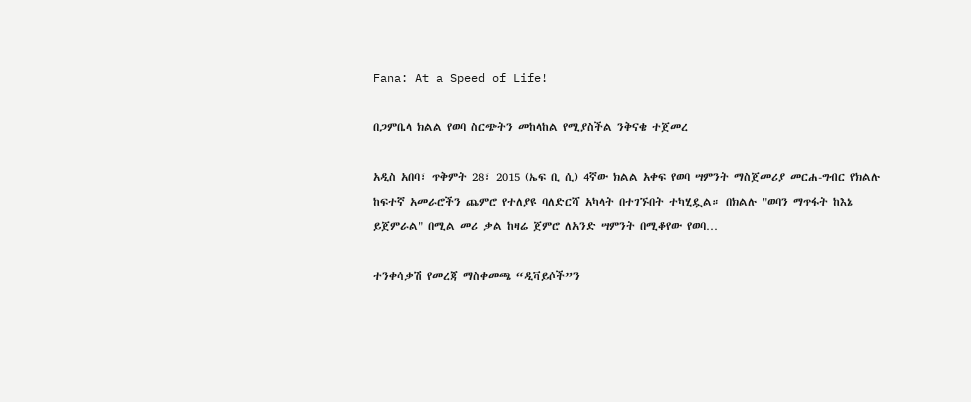Fana: At a Speed of Life!

በጋምቤላ ክልል የወባ ስርጭትን መከላከል የሚያስችል ንቅናቄ ተጀመረ

አዲስ አበባ፣ ጥቅምት 28፣ 2015 (ኤፍ ቢ ሲ) 4ኛው ክልል አቀፍ የወባ ሣምንት ማስጀመሪያ መርሐ-ግብር የክልሉ ከፍተኛ አመራሮችን ጨምሮ የተለያዩ ባለድርሻ አካላት በተገኙበት ተካሂዷል። በክልሉ "ወባን ማጥፋት ከእኔ ይጀምራል" በሚል መሪ ቃል ከዛሬ ጀምሮ ለአንድ ሣምንት በሚቆየው የወባ…

ተንቀሳቃሽ የመረጃ ማስቀመጫ “ዲቫይሶች”ን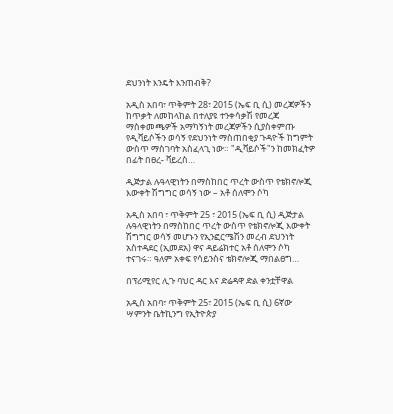ደህንነት እንዴት እንጠብቅ?

አዲስ አበባ፣ ጥቅምት 28፣ 2015 (ኤፍ ቢ ሲ) መረጃዎችን ከጥቃት ለመከላከል በተለያዩ ተንቀሳቃሽ የመረጃ ማስቀመጫዎች አማካኝነት መረጃዎችን ሲያስቀምጡ የዲቫይሶችን ወሳኝ የደህንነት ማስጠበቂያ ጉዳዮች ከግምት ውስጥ ማስገባት አስፈላጊ ነው። "ዲቫይሶች"ን ከመክፈትዎ በፊት በፀረ- ቫይረስ…

ዲጅታል ሉዓላዊነትን በማስከበር ጥረት ውስጥ የቴክኖሎጂ እውቀት ሽግግር ወሳኝ ነው – አቶ ሰለሞን ሶካ

አዲስ አበባ ፣ ጥቅምት 25 ፣ 2015 (ኤፍ ቢ ሲ) ዲጅታል ሉዓላዊነትን በማስከበር ጥረት ውስጥ የቴክኖሎጂ እውቀት ሽግግር ወሳኝ መሆኑን የኢንፎርሜሽን መረብ ደህንነት አስተዳደር (ኢመደአ) ዋና ዳይሬክተር አቶ ሰለሞን ሶካ ተናገሩ። ዓለም አቀፍ የሳይንስና ቴክኖሎጂ ማበልፀግ…

በፕሪሚየር ሊጉ ባህር ዳር እና ድሬዳዋ ድል ቀንቷቸዋል

አዲስ አበባ፣ ጥቅምት 25፣ 2015 (ኤፍ ቢ ሲ) 6ኛው ሣምንት ቤትኪንግ የኢትዮጵያ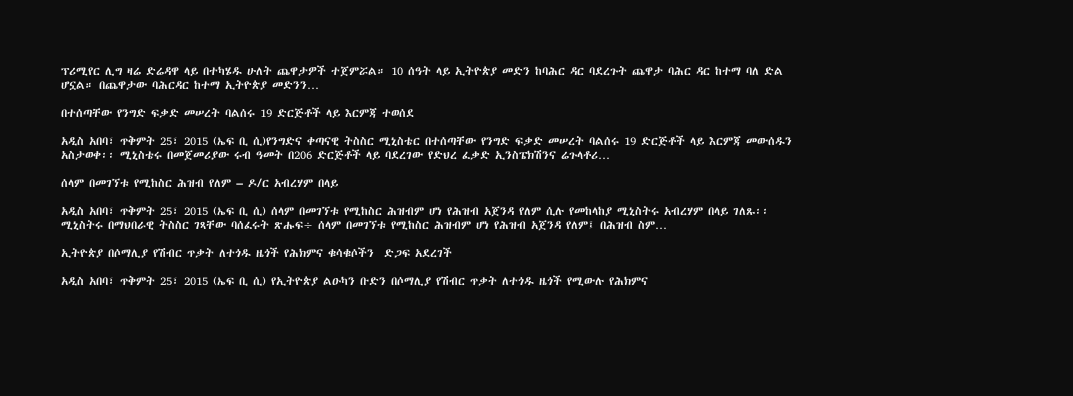ፕሪሚየር ሊግ ዛሬ ድሬዳዋ ላይ በተካሄዱ ሁለት ጨዋታዎች ተጀምሯል። 10 ሰዓት ላይ ኢትዮጵያ መድን ከባሕር ዳር ባደረጉት ጨዋታ ባሕር ዳር ከተማ ባለ ድል ሆኗል። በጨዋታው ባሕርዳር ከተማ ኢትዮጵያ መድንን…

በተሰጣቸው የንግድ ፍቃድ መሠረት ባልሰሩ 19 ድርጅቶች ላይ እርምጃ ተወሰደ

አዲስ አበባ፣ ጥቅምት 25፣ 2015 (ኤፍ ቢ ሲ)የንግድና ቀጣናዊ ትስስር ሚኒስቴር በተሰጣቸው የንግድ ፍቃድ መሠረት ባልሰሩ 19 ድርጅቶች ላይ እርምጃ መውሰዱን አስታወቀ፡፡ ሚኒስቴሩ በመጀመሪያው ሩብ ዓመት በ206 ድርጅቶች ላይ ባደረገው የድህረ ፈቃድ ኢንስፔክሽንና ሬጉላቶሪ…

ሰላም በመገኘቱ የሚከስር ሕዝብ የለም – ዶ/ር አብረሃም በላይ

አዲስ አበባ፣ ጥቅምት 25፣ 2015 (ኤፍ ቢ ሲ) ሰላም በመገኘቱ የሚከስር ሕዝብም ሆነ የሕዝብ አጀንዳ የለም ሲሉ የመከላከያ ሚኒስትሩ አብረሃም በላይ ገለጹ፡፡ ሚኒስትሩ በማህበራዊ ትስስር ገጻቸው ባሰፈሩት ጽሑፍ÷ ሰላም በመገኘቱ የሚከስር ሕዝብም ሆነ የሕዝብ አጀንዳ የለም፤ በሕዝብ ስም…

ኢትዮጵያ በሶማሊያ የሽብር ጥቃት ለተጎዱ ዜጎች የሕክምና ቁሳቁሶችን  ድጋፍ አደረገች

አዲስ አበባ፣ ጥቅምት 25፣ 2015 (ኤፍ ቢ ሲ) የኢትዮጵያ ልዑካን ቡድን በሶማሊያ የሽብር ጥቃት ለተጎዱ ዜጎች የሚውሉ የሕክምና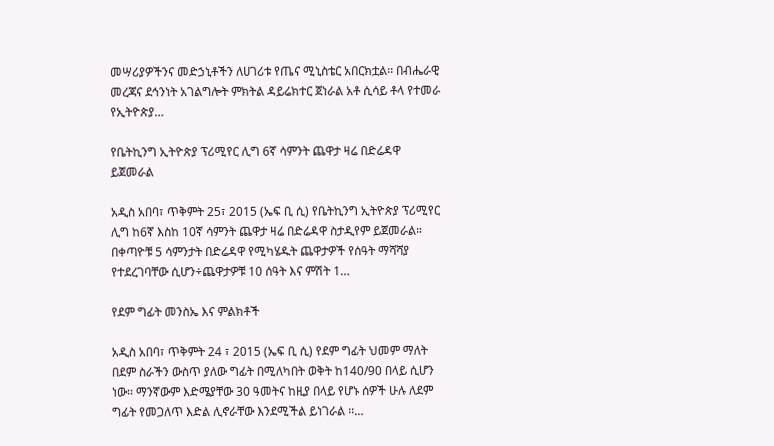መሣሪያዎችንና መድኃኒቶችን ለሀገሪቱ የጤና ሚኒስቴር አበርክቷል፡፡ በብሔራዊ መረጃና ደኅንነት አገልግሎት ምክትል ዳይሬክተር ጀነራል አቶ ሲሳይ ቶላ የተመራ የኢትዮጵያ…

የቤትኪንግ ኢትዮጵያ ፕሪሚየር ሊግ 6ኛ ሳምንት ጨዋታ ዛሬ በድሬዳዋ ይጀመራል

አዲስ አበባ፣ ጥቅምት 25፣ 2015 (ኤፍ ቢ ሲ) የቤትኪንግ ኢትዮጵያ ፕሪሚየር ሊግ ከ6ኛ እስከ 10ኛ ሳምንት ጨዋታ ዛሬ በድሬዳዋ ስታዲየም ይጀመራል። በቀጣዮቹ 5 ሳምንታት በድሬዳዋ የሚካሄዱት ጨዋታዎች የሰዓት ማሻሻያ የተደረገባቸው ሲሆን÷ጨዋታዎቹ 10 ሰዓት እና ምሽት 1…

የደም ግፊት መንስኤ እና ምልክቶች

አዲስ አበባ፣ ጥቅምት 24 ፣ 2015 (ኤፍ ቢ ሲ) የደም ግፊት ህመም ማለት በደም ስራችን ውስጥ ያለው ግፊት በሚለካበት ወቅት ከ140/90 በላይ ሲሆን ነው፡፡ ማንኛውም እድሜያቸው 30 ዓመትና ከዚያ በላይ የሆኑ ሰዎች ሁሉ ለደም ግፊት የመጋለጥ እድል ሊኖራቸው እንደሚችል ይነገራል ፡፡…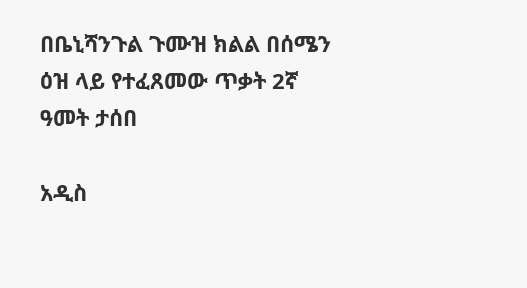በቤኒሻንጉል ጉሙዝ ክልል በሰሜን ዕዝ ላይ የተፈጸመው ጥቃት 2ኛ ዓመት ታሰበ

አዲስ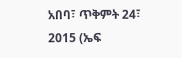አበባ፣ ጥቅምት 24፣ 2015 (ኤፍ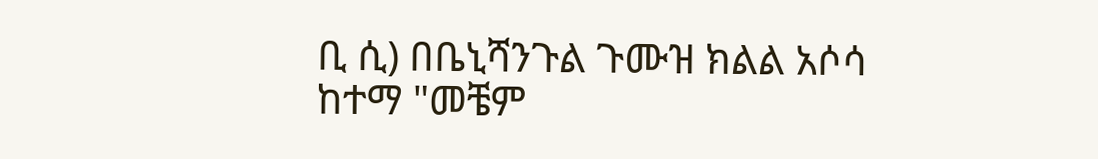ቢ ሲ) በቤኒሻንጉል ጉሙዝ ክልል አሶሳ ከተማ "መቼም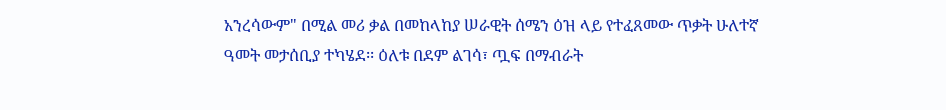አንረሳውም" በሚል መሪ ቃል በመከላከያ ሠራዊት ሰሜን ዕዝ ላይ የተፈጸመው ጥቃት ሁለተኛ ዓመት መታሰቢያ ተካሄደ፡፡ ዕለቱ በደም ልገሳ፣ ጧፍ በማብራት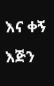እና ቀኝ እጅን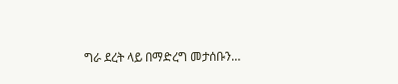ግራ ደረት ላይ በማድረግ መታሰቡን…